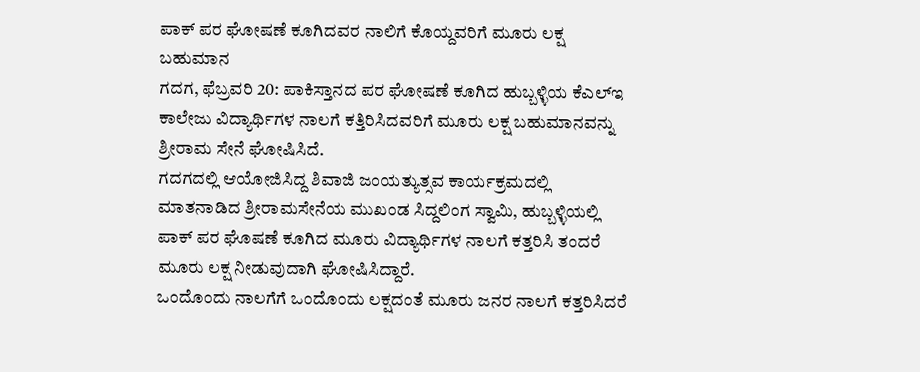ಪಾಕ್ ಪರ ಘೋಷಣೆ ಕೂಗಿದವರ ನಾಲಿಗೆ ಕೊಯ್ದವರಿಗೆ ಮೂರು ಲಕ್ಷ ಬಹುಮಾನ
ಗದಗ, ಫೆಬ್ರವರಿ 20: ಪಾಕಿಸ್ತಾನದ ಪರ ಘೋಷಣೆ ಕೂಗಿದ ಹುಬ್ಬಳ್ಳಿಯ ಕೆಎಲ್ಇ ಕಾಲೇಜು ವಿದ್ಯಾರ್ಥಿಗಳ ನಾಲಗೆ ಕತ್ತಿರಿಸಿದವರಿಗೆ ಮೂರು ಲಕ್ಷ ಬಹುಮಾನವನ್ನು ಶ್ರೀರಾಮ ಸೇನೆ ಘೋಷಿಸಿದೆ.
ಗದಗದಲ್ಲಿ ಆಯೋಜಿಸಿದ್ದ ಶಿವಾಜಿ ಜಂಯತ್ಯುತ್ಸವ ಕಾರ್ಯಕ್ರಮದಲ್ಲಿ ಮಾತನಾಡಿದ ಶ್ರೀರಾಮಸೇನೆಯ ಮುಖಂಡ ಸಿದ್ದಲಿಂಗ ಸ್ವಾಮಿ, ಹುಬ್ಬಳ್ಳಿಯಲ್ಲಿ ಪಾಕ್ ಪರ ಘೊಷಣೆ ಕೂಗಿದ ಮೂರು ವಿದ್ಯಾರ್ಥಿಗಳ ನಾಲಗೆ ಕತ್ತರಿಸಿ ತಂದರೆ ಮೂರು ಲಕ್ಷ ನೀಡುವುದಾಗಿ ಘೋಷಿಸಿದ್ದಾರೆ.
ಒಂದೊಂದು ನಾಲಗೆಗೆ ಒಂದೊಂದು ಲಕ್ಷದಂತೆ ಮೂರು ಜನರ ನಾಲಗೆ ಕತ್ತರಿಸಿದರೆ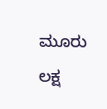ಮೂರು ಲಕ್ಷ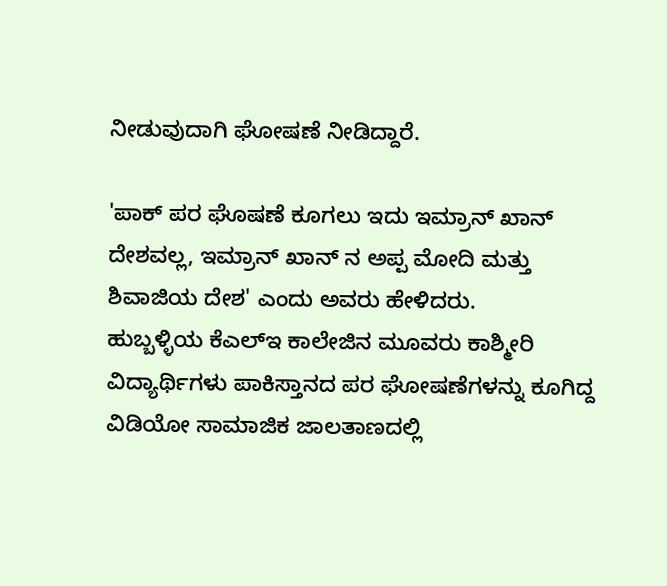ನೀಡುವುದಾಗಿ ಘೋಷಣೆ ನೀಡಿದ್ದಾರೆ.

'ಪಾಕ್ ಪರ ಘೊಷಣೆ ಕೂಗಲು ಇದು ಇಮ್ರಾನ್ ಖಾನ್ ದೇಶವಲ್ಲ, ಇಮ್ರಾನ್ ಖಾನ್ ನ ಅಪ್ಪ ಮೋದಿ ಮತ್ತು ಶಿವಾಜಿಯ ದೇಶ' ಎಂದು ಅವರು ಹೇಳಿದರು.
ಹುಬ್ಬಳ್ಳಿಯ ಕೆಎಲ್ಇ ಕಾಲೇಜಿನ ಮೂವರು ಕಾಶ್ಮೀರಿ ವಿದ್ಯಾರ್ಥಿಗಳು ಪಾಕಿಸ್ತಾನದ ಪರ ಘೋಷಣೆಗಳನ್ನು ಕೂಗಿದ್ದ ವಿಡಿಯೋ ಸಾಮಾಜಿಕ ಜಾಲತಾಣದಲ್ಲಿ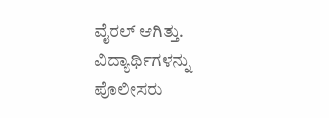ವೈರಲ್ ಆಗಿತ್ತು. ವಿದ್ಯಾರ್ಥಿಗಳನ್ನು ಪೊಲೀಸರು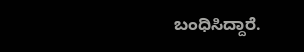ಬಂಧಿಸಿದ್ದಾರೆ.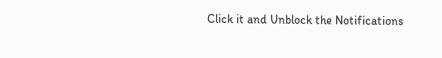Click it and Unblock the Notifications